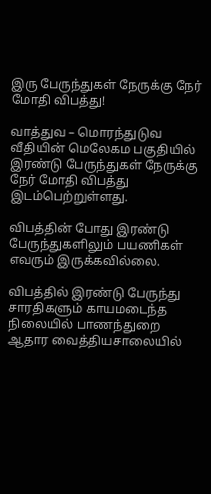இரு பேருந்துகள் நேருக்கு நேர் மோதி விபத்து!

வாத்துவ – மொரந்துடுவ வீதியின் மெலேகம பகுதியில் இரண்டு பேருந்துகள் நேருக்கு நேர் மோதி விபத்து இடம்பெற்றுள்ளது.

விபத்தின் போது இரண்டு பேருந்துகளிலும் பயணிகள் எவரும் இருக்கவில்லை.

விபத்தில் இரண்டு பேருந்து சாரதிகளும் காயமடைந்த நிலையில் பாணந்துறை ஆதார வைத்தியசாலையில்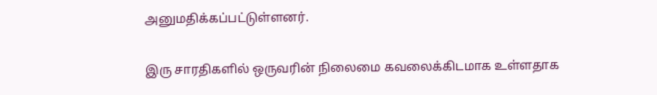அனுமதிக்கப்பட்டுள்ளனர்.

இரு சாரதிகளில் ஒருவரின் நிலைமை கவலைக்கிடமாக உள்ளதாக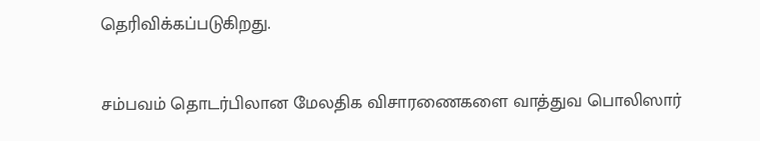தெரிவிக்கப்படுகிறது.

சம்பவம் தொடர்பிலான மேலதிக விசாரணைகளை வாத்துவ பொலிஸார்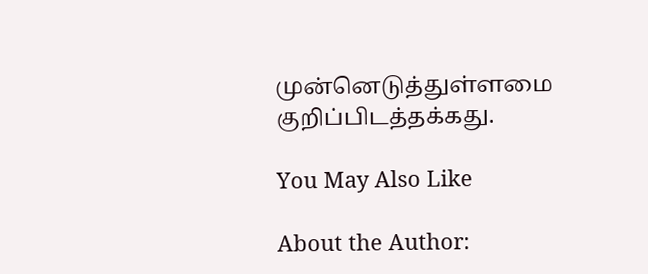முன்னெடுத்துள்ளமை குறிப்பிடத்தக்கது.

You May Also Like

About the Author: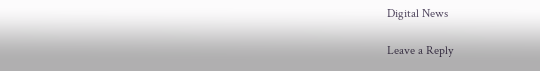Digital News

Leave a Reply